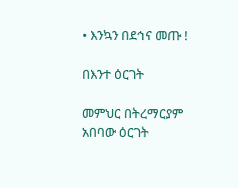• እንኳን በደኅና መጡ !

በእንተ ዕርገት

መምህር በትረማርያም አበባው ዕርገት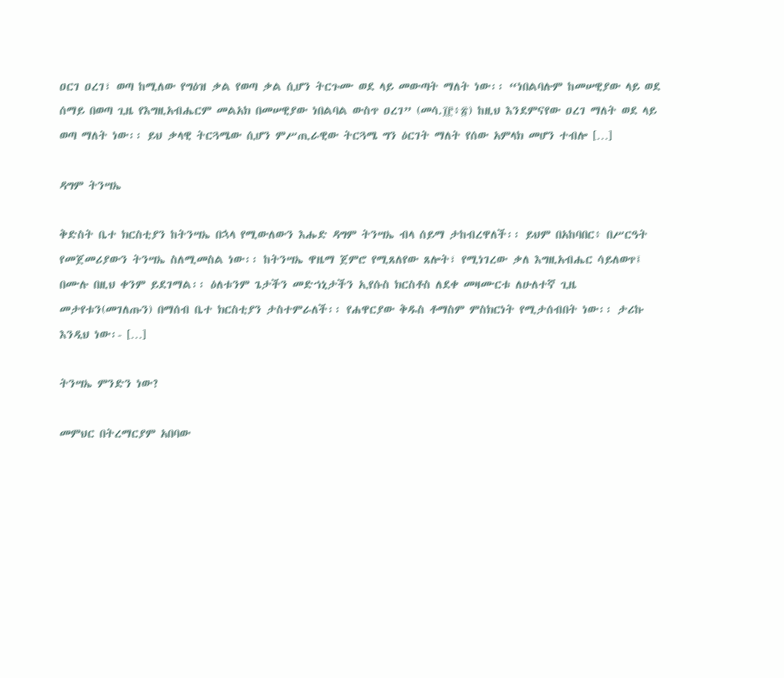ዐርገ ዐረገ፣ ወጣ ከሚለው የግዕዝ ቃል የወጣ ቃል ሲሆን ትርጉሙ ወደ ላይ መውጣት ማለት ነው፡፡ “ነበልባሉም ከመሠዊያው ላይ ወደ ሰማይ በወጣ ጊዜ የእግዚአብሔርም መልአክ በመሠዊያው ነበልባል ውስጥ ዐረገ” (መሳ.፲፫፥፳) ከዚህ እንደምናየው ዐረገ ማለት ወደ ላይ ወጣ ማለት ነው፡፡ ይህ ቃላዊ ትርጓሜው ሲሆን ምሥጢራዊው ትርጓሜ ግን ዕርገት ማለት የሰው አምላክ መሆን ተብሎ […]

ዳግም ትንሣኤ

ቅድስት ቤተ ክርስቲያን ከትንሣኤ በኋላ የሚውለውን እሑድ ዳግም ትንሣኤ ብላ ሰይማ ታከብረዋለች፡፡ ይህም በአከባበር፥ በሥርዓት የመጀመሪያውን ትንሣኤ ስለሚመስል ነው፡፡ ከትንሣኤ ዋዜማ ጀምሮ የሚጸለየው ጸሎት፣ የሚነገረው ቃለ እግዚአብሔር ሳይለወጥ፤ በሙሉ በዚህ ቀንም ይደገማል፡፡ ዕለቱንም ጌታችን መድኀኒታችን ኢየሱስ ክርስቶስ ለደቀ መዛሙርቱ ለሁለተኛ ጊዜ መታየቱን(መገለጡን) በማሰብ ቤተ ክርስቲያን ታስተምራለች፡፡ የሐዋርያው ቅዱስ ቶማስም ምስክርነት የሚታሰብበት ነው፡፡ ታሪኩ እንዲህ ነው፡- […]

ትንሣኤ ምንድን ነው?

መምህር በትረማርያም አበባው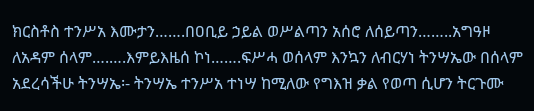ክርስቶስ ተንሥአ እሙታን…….በዐቢይ ኃይል ወሥልጣን አሰሮ ለሰይጣን……..አግዓዞ ለአዳም ሰላም….….እምይእዜሰ ኮነ…….ፍሥሓ ወሰላም እንኳን ለብርሃነ ትንሣኤው በሰላም አደረሳችሁ ትንሣኤ፡- ትንሣኤ ተንሥአ ተነሣ ከሚለው የግእዝ ቃል የወጣ ሲሆን ትርጉሙ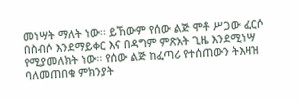መነሣት ማለት ነው፡፡ ይኸውም የሰው ልጅ ሞቶ ሥጋው ፈርሶ በስብሶ እንደማይቀር እና በዳግም ምጽአት ጊዜ እንደሚነሣ የሚያመለክት ነው፡፡ የሰው ልጅ ከፈጣሪ የተሰጠውን ትእዛዝ ባለመጠበቁ ምክንያት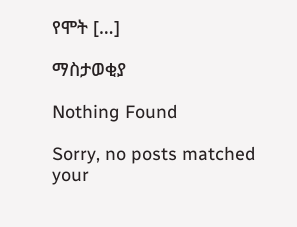የሞት […]

ማስታወቂያ

Nothing Found

Sorry, no posts matched your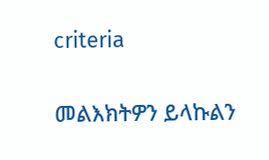criteria

መልእክትዎን ይላኩልን